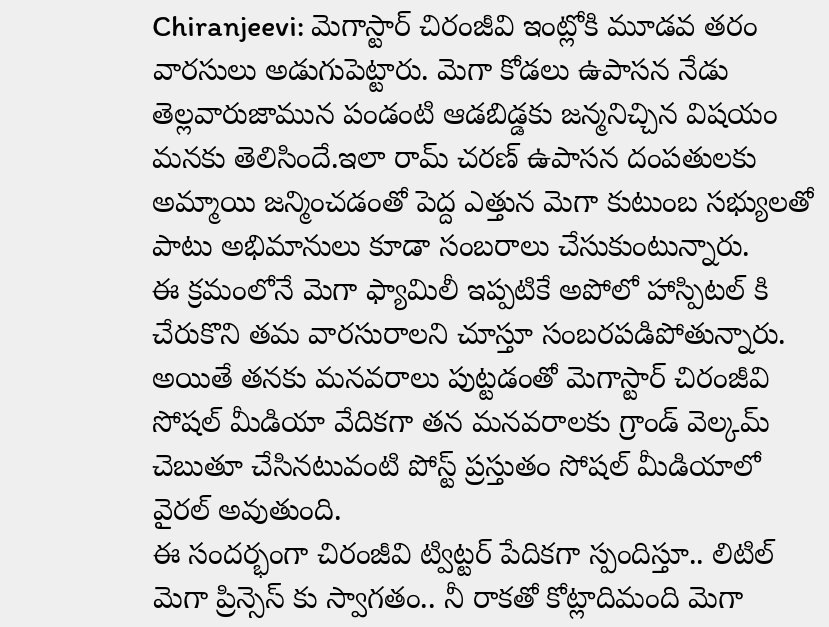Chiranjeevi: మెగాస్టార్ చిరంజీవి ఇంట్లోకి మూడవ తరం వారసులు అడుగుపెట్టారు. మెగా కోడలు ఉపాసన నేడు తెల్లవారుజామున పండంటి ఆడబిడ్డకు జన్మనిచ్చిన విషయం మనకు తెలిసిందే.ఇలా రామ్ చరణ్ ఉపాసన దంపతులకు అమ్మాయి జన్మించడంతో పెద్ద ఎత్తున మెగా కుటుంబ సభ్యులతో పాటు అభిమానులు కూడా సంబరాలు చేసుకుంటున్నారు.
ఈ క్రమంలోనే మెగా ఫ్యామిలీ ఇప్పటికే అపోలో హాస్పిటల్ కి చేరుకొని తమ వారసురాలని చూస్తూ సంబరపడిపోతున్నారు. అయితే తనకు మనవరాలు పుట్టడంతో మెగాస్టార్ చిరంజీవి సోషల్ మీడియా వేదికగా తన మనవరాలకు గ్రాండ్ వెల్కమ్ చెబుతూ చేసినటువంటి పోస్ట్ ప్రస్తుతం సోషల్ మీడియాలో వైరల్ అవుతుంది.
ఈ సందర్భంగా చిరంజీవి ట్విట్టర్ పేదికగా స్పందిస్తూ.. లిటిల్ మెగా ప్రిన్సెస్ కు స్వాగతం.. నీ రాకతో కోట్లాదిమంది మెగా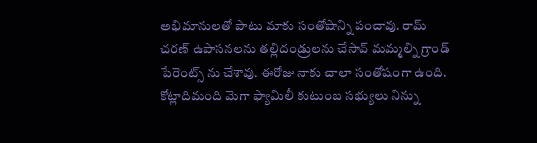అభిమానులతో పాటు మాకు సంతోషాన్ని పంచావు. రామ్ చరణ్ ఉపాసనలను తల్లిదండ్రులను చేసావ్ మమ్మల్ని గ్రాండ్ పేరెంట్స్ ను చేశావు. ఈరోజు నాకు చాలా సంతోషంగా ఉంది. కోట్లాదిమంది మెగా ఫ్యామిలీ కుటుంబ సభ్యులు నిన్ను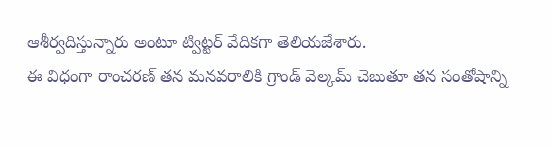ఆశీర్వదిస్తున్నారు అంటూ ట్విట్టర్ వేదికగా తెలియజేశారు.
ఈ విధంగా రాంచరణ్ తన మనవరాలికి గ్రాండ్ వెల్కమ్ చెబుతూ తన సంతోషాన్ని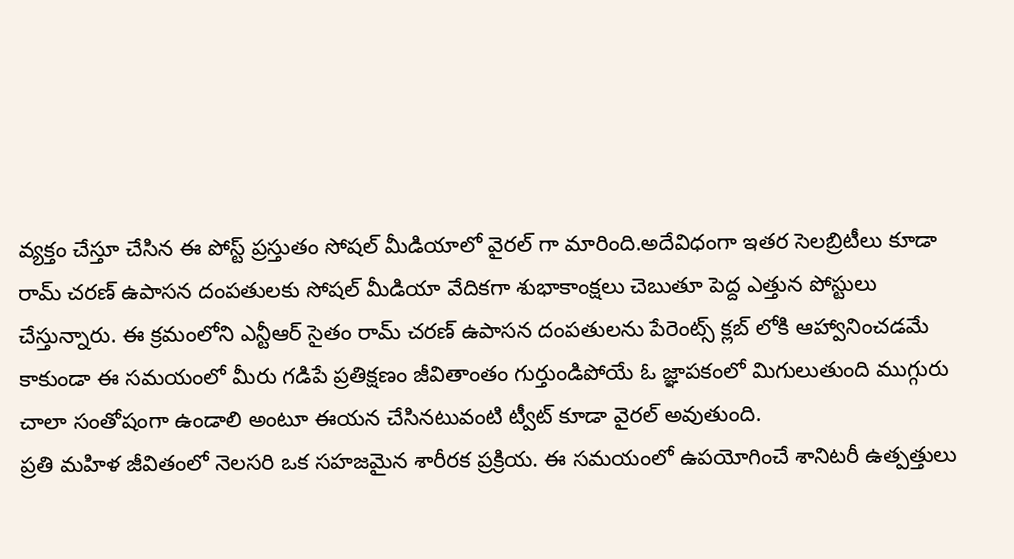వ్యక్తం చేస్తూ చేసిన ఈ పోస్ట్ ప్రస్తుతం సోషల్ మీడియాలో వైరల్ గా మారింది.అదేవిధంగా ఇతర సెలబ్రిటీలు కూడా రామ్ చరణ్ ఉపాసన దంపతులకు సోషల్ మీడియా వేదికగా శుభాకాంక్షలు చెబుతూ పెద్ద ఎత్తున పోస్టులు చేస్తున్నారు. ఈ క్రమంలోని ఎన్టీఆర్ సైతం రామ్ చరణ్ ఉపాసన దంపతులను పేరెంట్స్ క్లబ్ లోకి ఆహ్వానించడమే కాకుండా ఈ సమయంలో మీరు గడిపే ప్రతిక్షణం జీవితాంతం గుర్తుండిపోయే ఓ జ్ఞాపకంలో మిగులుతుంది ముగ్గురు చాలా సంతోషంగా ఉండాలి అంటూ ఈయన చేసినటువంటి ట్వీట్ కూడా వైరల్ అవుతుంది.
ప్రతి మహిళ జీవితంలో నెలసరి ఒక సహజమైన శారీరక ప్రక్రియ. ఈ సమయంలో ఉపయోగించే శానిటరీ ఉత్పత్తులు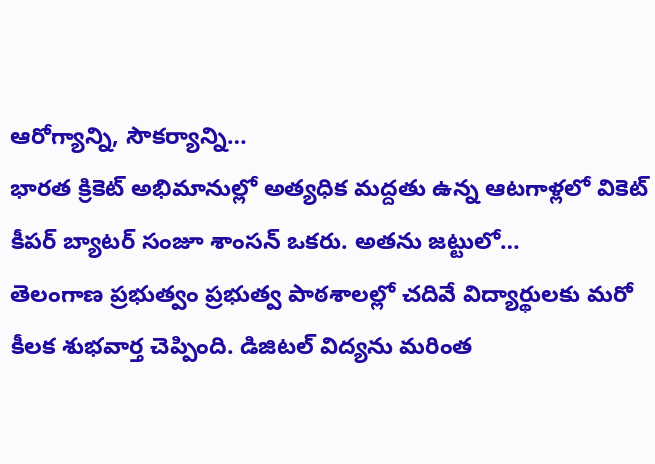ఆరోగ్యాన్ని, సౌకర్యాన్ని…
భారత క్రికెట్ అభిమానుల్లో అత్యధిక మద్దతు ఉన్న ఆటగాళ్లలో వికెట్ కీపర్ బ్యాటర్ సంజూ శాంసన్ ఒకరు. అతను జట్టులో…
తెలంగాణ ప్రభుత్వం ప్రభుత్వ పాఠశాలల్లో చదివే విద్యార్థులకు మరో కీలక శుభవార్త చెప్పింది. డిజిటల్ విద్యను మరింత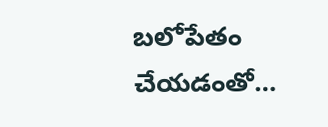బలోపేతం చేయడంతో…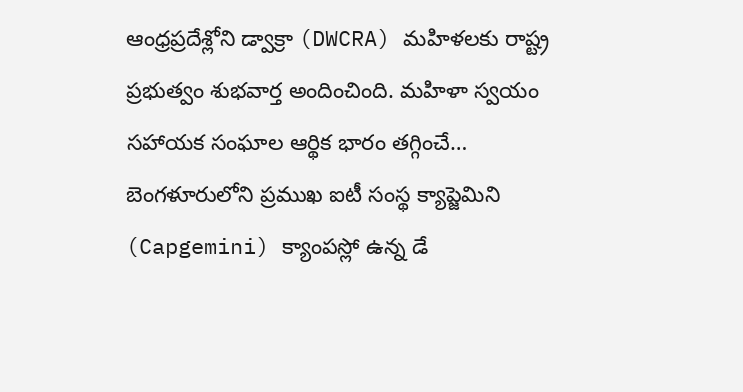ఆంధ్రప్రదేశ్లోని డ్వాక్రా (DWCRA) మహిళలకు రాష్ట్ర ప్రభుత్వం శుభవార్త అందించింది. మహిళా స్వయం సహాయక సంఘాల ఆర్థిక భారం తగ్గించే…
బెంగళూరులోని ప్రముఖ ఐటీ సంస్థ క్యాప్జెమిని (Capgemini) క్యాంపస్లో ఉన్న డే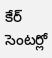కేర్ సెంటర్లో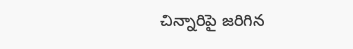చిన్నారిపై జరిగిన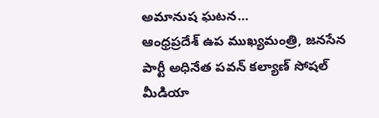అమానుష ఘటన…
ఆంధ్రప్రదేశ్ ఉప ముఖ్యమంత్రి, జనసేన పార్టీ అధినేత పవన్ కల్యాణ్ సోషల్ మీడియా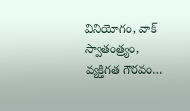వినియోగం, వాక్ స్వాతంత్ర్యం, వ్యక్తిగత గౌరవం…